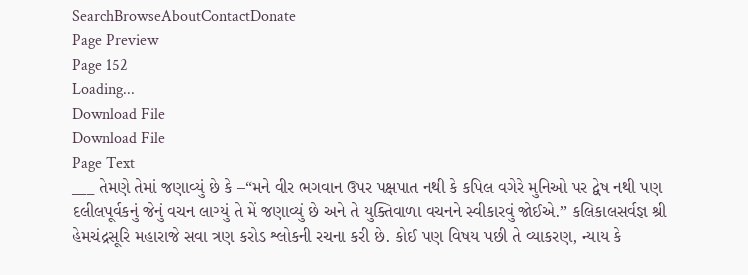SearchBrowseAboutContactDonate
Page Preview
Page 152
Loading...
Download File
Download File
Page Text
___ તેમણે તેમાં જણાવ્યું છે કે –“મને વીર ભગવાન ઉપર પક્ષપાત નથી કે કપિલ વગેરે મુનિઓ પર દ્વેષ નથી પણ દલીલપૂર્વકનું જેનું વચન લાગ્યું તે મેં જણાવ્યું છે અને તે યુક્તિવાળા વચનને સ્વીકારવું જોઈએ.” કલિકાલસર્વજ્ઞ શ્રી હેમચંદ્રસૂરિ મહારાજે સવા ત્રણ કરોડ શ્લોકની રચના કરી છે. કોઈ પણ વિષય પછી તે વ્યાકરણ, ન્યાય કે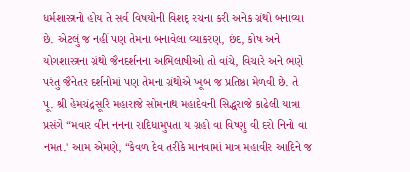ધર્મશાસ્ત્રનો હોય તે સર્વ વિષયોની વિશદ્ રચના કરી અનેક ગ્રંથો બનાવ્યા છે. એટલું જ નહીં પણ તેમના બનાવેલા વ્યાકરણ, છંદ, કોષ અને યોગશાસ્ત્રના ગ્રંથો જૈનદર્શનના અભિલાષીઓ તો વાંચે, વિચારે અને ભણે પરંતુ જૈનેતર દર્શનોમાં પણ તેમના ગ્રંથોએ ખૂબ જ પ્રતિષ્ઠા મેળવી છે. તે પૂ. શ્રી હેમચંદ્રસૂરિ મહારાજે સોમનાથ મહાદેવની સિદ્ધરાજે કાઢેલી યાત્રા પ્રસંગે “મવાર વીન નનના રાદિધામુપતા ય ગ્રહો વા વિષ્ણુ વી દરો નિનો વા નમત.' આમ એમણે, “કેવળ દેવ તરીકે માનવામાં માત્ર મહાવીર આદિને જ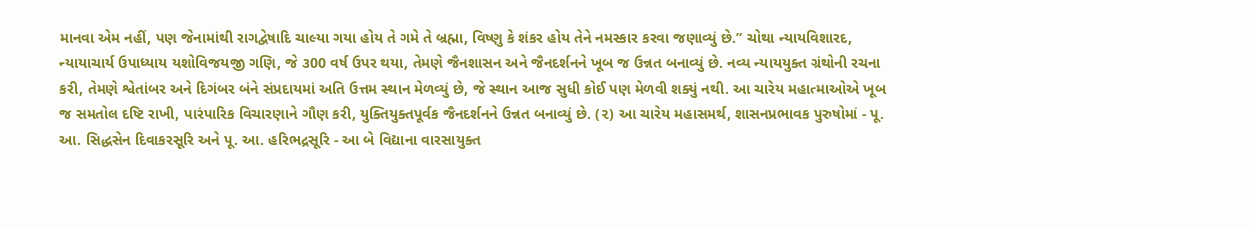માનવા એમ નહીં, પણ જેનામાંથી રાગદ્વેષાદિ ચાલ્યા ગયા હોય તે ગમે તે બ્રહ્મા, વિષ્ણુ કે શંકર હોય તેને નમસ્કાર કરવા જણાવ્યું છે.” ચોથા ન્યાયવિશારદ, ન્યાયાચાર્ય ઉપાધ્યાય યશોવિજયજી ગણિ, જે ૩00 વર્ષ ઉપર થયા, તેમણે જૈનશાસન અને જૈનદર્શનને ખૂબ જ ઉન્નત બનાવ્યું છે. નવ્ય ન્યાયયુક્ત ગ્રંથોની રચના કરી, તેમણે શ્વેતાંબર અને દિગંબર બંને સંપ્રદાયમાં અતિ ઉત્તમ સ્થાન મેળવ્યું છે, જે સ્થાન આજ સુધી કોઈ પણ મેળવી શક્યું નથી. આ ચારેય મહાત્માઓએ ખૂબ જ સમતોલ દષ્ટિ રાખી, પારંપારિક વિચારણાને ગૌણ કરી, યુક્તિયુક્તપૂર્વક જૈનદર્શનને ઉન્નત બનાવ્યું છે. (૨) આ ચારેય મહાસમર્થ, શાસનપ્રભાવક પુરુષોમાં - પૂ. આ. સિદ્ધસેન દિવાકરસૂરિ અને પૂ. આ. હરિભદ્રસૂરિ - આ બે વિદ્યાના વારસાયુક્ત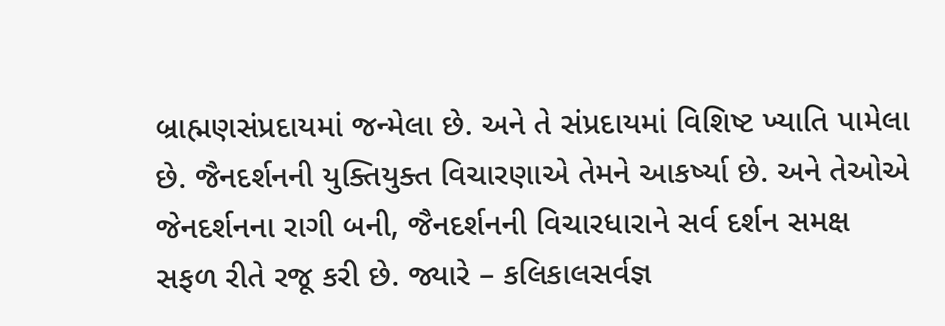બ્રાહ્મણસંપ્રદાયમાં જન્મેલા છે. અને તે સંપ્રદાયમાં વિશિષ્ટ ખ્યાતિ પામેલા છે. જૈનદર્શનની યુક્તિયુક્ત વિચારણાએ તેમને આકર્ષ્યા છે. અને તેઓએ જેનદર્શનના રાગી બની, જૈનદર્શનની વિચારધારાને સર્વ દર્શન સમક્ષ સફળ રીતે રજૂ કરી છે. જ્યારે – કલિકાલસર્વજ્ઞ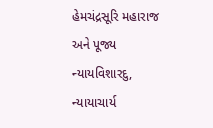હેમચંદ્રસૂરિ મહારાજ અને પૂજ્ય ન્યાયવિશારદુ, ન્યાયાચાર્ય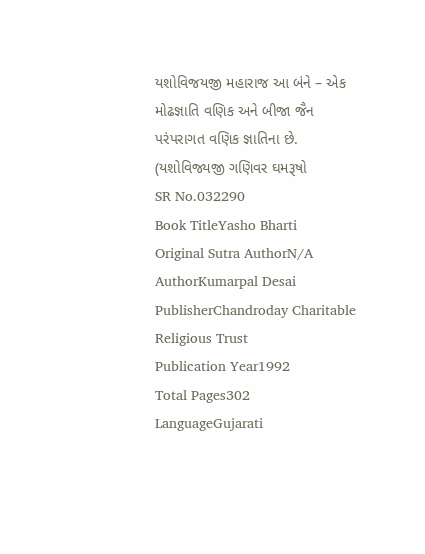યશોવિજયજી મહારાજ આ બંને – એક મોઢજ્ઞાતિ વણિક અને બીજા જૈન પરંપરાગત વણિક જ્ઞાતિના છે. (યશોવિજ્યજી ગણિવર ઘમરૂષો
SR No.032290
Book TitleYasho Bharti
Original Sutra AuthorN/A
AuthorKumarpal Desai
PublisherChandroday Charitable Religious Trust
Publication Year1992
Total Pages302
LanguageGujarati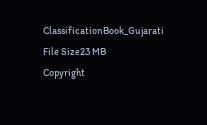ClassificationBook_Gujarati
File Size23 MB
Copyright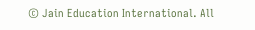© Jain Education International. All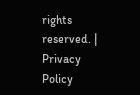rights reserved. | Privacy Policy